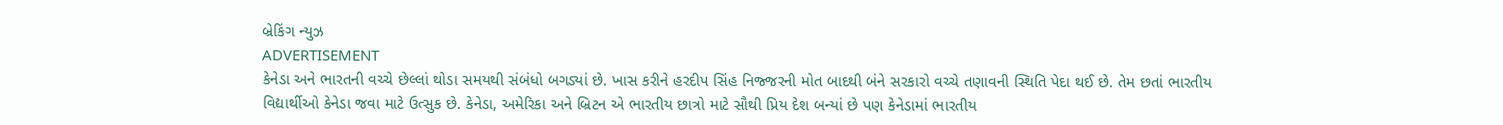બ્રેકિંગ ન્યુઝ
ADVERTISEMENT
કેનેડા અને ભારતની વચ્ચે છેલ્લાં થોડા સમયથી સંબંધો બગડ્યાં છે. ખાસ કરીને હરદીપ સિંહ નિજ્જરની મોત બાદથી બંને સરકારો વચ્ચે તણાવની સ્થિતિ પેદા થઈ છે. તેમ છતાં ભારતીય વિદ્યાર્થીઓ કેનેડા જવા માટે ઉત્સુક છે. કેનેડા, અમેરિકા અને બ્રિટન એ ભારતીય છાત્રો માટે સૌથી પ્રિય દેશ બન્યાં છે પણ કેનેડામાં ભારતીય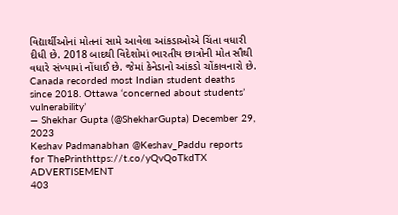વિદ્યાર્થીઓનાં મોતનાં સામે આવેલા આંકડાઓએ ચિંતા વધારી દીધી છે. 2018 બાદથી વિદેશોમાં ભારતીય છાત્રોની મોત સૌથી વધારે સંખ્યામાં નોંધાઈ છે. જેમાં કેનેડાનો આંકડો ચોંકાવનારો છે.
Canada recorded most Indian student deaths since 2018. Ottawa ‘concerned about students’ vulnerability’
— Shekhar Gupta (@ShekharGupta) December 29, 2023
Keshav Padmanabhan @Keshav_Paddu reports for ThePrinthttps://t.co/yQvQoTkdTX
ADVERTISEMENT
403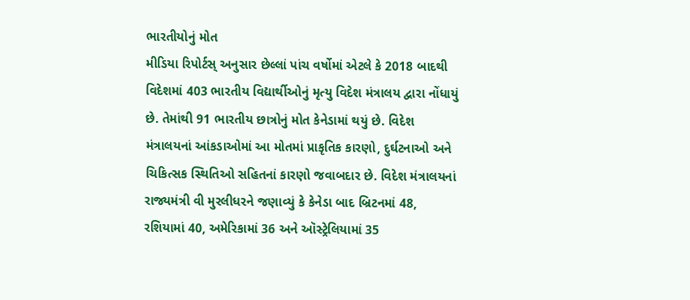ભારતીયોનું મોત
મીડિયા રિપોર્ટસ્ અનુસાર છેલ્લાં પાંચ વર્ષોમાં એટલે કે 2018 બાદથી વિદેશમાં 403 ભારતીય વિદ્યાર્થીઓનું મૃત્યુ વિદેશ મંત્રાલય દ્વારા નોંધાયું છે. તેમાંથી 91 ભારતીય છાત્રોનું મોત કેનેડામાં થયું છે. વિદેશ મંત્રાલયનાં આંકડાઓમાં આ મોતમાં પ્રાકૃતિક કારણો, દુર્ઘટનાઓ અને ચિકિત્સક સ્થિતિઓ સહિતનાં કારણો જવાબદાર છે. વિદેશ મંત્રાલયનાં રાજ્યમંત્રી વી મુરલીધરને જણાવ્યું કે કેનેડા બાદ બ્રિટનમાં 48, રશિયામાં 40, અમેરિકામાં 36 અને ઑસ્ટ્રેલિયામાં 35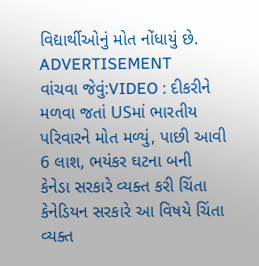વિદ્યાર્થીઓનું મોત નોંધાયું છે.
ADVERTISEMENT
વાંચવા જેવું:VIDEO : દીકરીને મળવા જતાં USમાં ભારતીય પરિવારને મોત મળ્યું, પાછી આવી 6 લાશ, ભયંકર ઘટના બની
કેનેડા સરકારે વ્યક્ત કરી ચિંતા
કેનેડિયન સરકારે આ વિષયે ચિંતા વ્યક્ત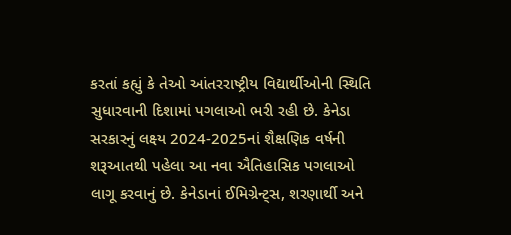કરતાં કહ્યું કે તેઓ આંતરરાષ્ટ્રીય વિદ્યાર્થીઓની સ્થિતિ સુધારવાની દિશામાં પગલાઓ ભરી રહી છે. કેનેડા સરકારનું લક્ષ્ય 2024-2025નાં શૈક્ષણિક વર્ષની શરૂઆતથી પહેલા આ નવા ઐતિહાસિક પગલાઓ લાગૂ કરવાનું છે. કેનેડાનાં ઈમિગ્રેન્ટ્સ, શરણાર્થી અને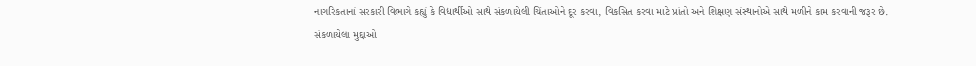નાગરિકતાનાં સરકારી વિભાગે કહ્યું કે વિદ્યાર્થીઓ સાથે સંકળાયેલી ચિંતાઓને દૂર કરવા, વિકસિત કરવા માટે પ્રાંતો અને શિક્ષણ સંસ્થાનોએ સાથે મળીને કામ કરવાની જરૂર છે.
સંકળાયેલા મુદ્દાઓ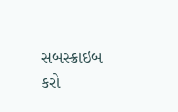સબસ્ક્રાઇબ કરો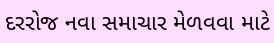દરરોજ નવા સમાચાર મેળવવા માટે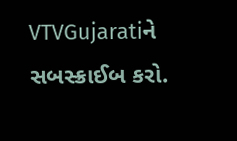VTVGujaratiને સબસ્ક્રાઈબ કરો.